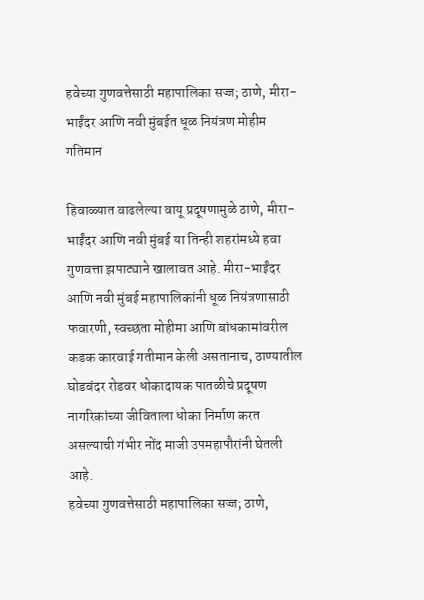हवेच्या गुणवत्तेसाठी महापालिका सज्ज; ठाणे, मीरा-भाईंदर आणि नवी मुंबईत धूळ नियंत्रण मोहीम गतिमान

हिवाळ्यात वाढलेल्या वायू प्रदूषणामुळे ठाणे, मीरा-भाईंदर आणि नवी मुंबई या तिन्ही शहरांमध्ये हवा गुणवत्ता झपाट्याने खालावत आहे. मीरा-भाईंदर आणि नवी मुंबई महापालिकांनी धूळ नियंत्रणासाठी फवारणी, स्वच्छता मोहीमा आणि बांधकामांवरील कडक कारवाई गतीमान केली असतानाच, ठाण्यातील घोडबंदर रोडवर धोकादायक पातळीचे प्रदूषण नागरिकांच्या जीविताला धोका निर्माण करत असल्याची गंभीर नोंद माजी उपमहापौरांनी घेतली आहे.
हवेच्या गुणवत्तेसाठी महापालिका सज्ज; ठाणे,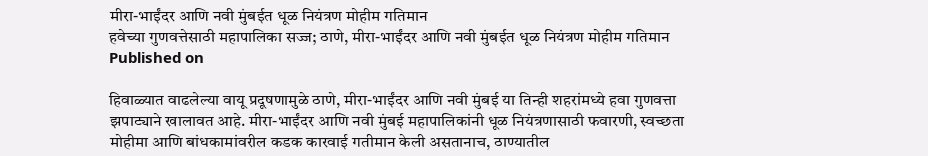मीरा-भाईंदर आणि नवी मुंबईत धूळ नियंत्रण मोहीम गतिमान
हवेच्या गुणवत्तेसाठी महापालिका सज्ज; ठाणे, मीरा-भाईंदर आणि नवी मुंबईत धूळ नियंत्रण मोहीम गतिमान
Published on

हिवाळ्यात वाढलेल्या वायू प्रदूषणामुळे ठाणे, मीरा-भाईंदर आणि नवी मुंबई या तिन्ही शहरांमध्ये हवा गुणवत्ता झपाट्याने खालावत आहे. मीरा-भाईंदर आणि नवी मुंबई महापालिकांनी धूळ नियंत्रणासाठी फवारणी, स्वच्छता मोहीमा आणि बांधकामांवरील कडक कारवाई गतीमान केली असतानाच, ठाण्यातील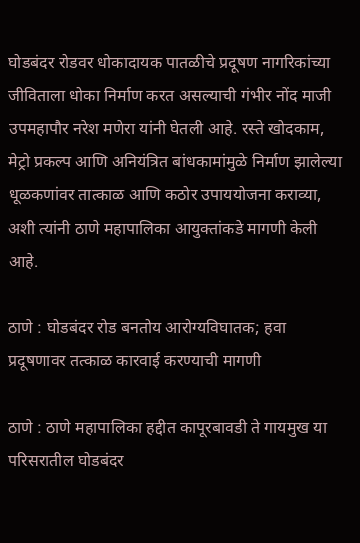घोडबंदर रोडवर धोकादायक पातळीचे प्रदूषण नागरिकांच्या जीविताला धोका निर्माण करत असल्याची गंभीर नोंद माजी उपमहापौर नरेश मणेरा यांनी घेतली आहे. रस्ते खोदकाम, मेट्रो प्रकल्प आणि अनियंत्रित बांधकामांमुळे निर्माण झालेल्या धूळकणांवर तात्काळ आणि कठोर उपाययोजना कराव्या, अशी त्यांनी ठाणे महापालिका आयुक्तांकडे मागणी केली आहे.

ठाणे : घोडबंदर रोड बनतोय आरोग्यविघातक; हवा प्रदूषणावर तत्काळ कारवाई करण्याची मागणी

ठाणे : ठाणे महापालिका हद्दीत कापूरबावडी ते गायमुख या परिसरातील घोडबंदर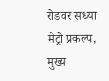रोडवर सध्या मेट्रो प्रकल्प, मुख्य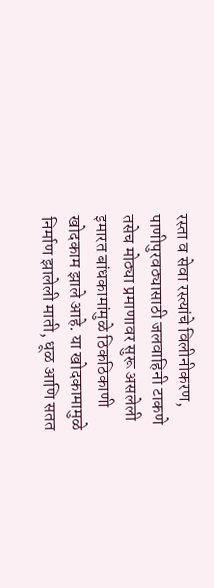रस्ता व सेवा रस्त्यांचे विलीनीकरण, पाणीपुरवठ्यासाठी जलवाहिनी टाकणे तसेच मोठ्या प्रमाणावर सुरू असलेली इमारत बांधकामांमुळे ठिकठिकाणी खोदकाम झाले आहे. या खोदकामामुळे निर्माण झालेली माती, धूळ आणि सतत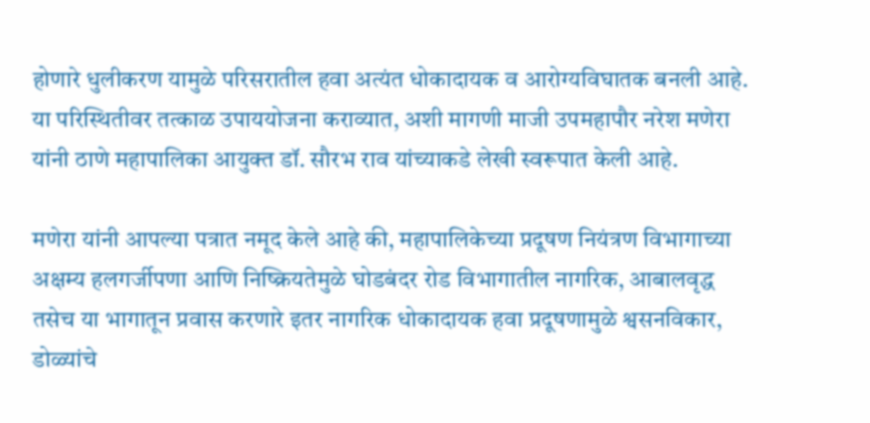होणारे धुलीकरण यामुळे परिसरातील हवा अत्यंत धोकादायक व आरोग्यविघातक बनली आहे. या परिस्थितीवर तत्काळ उपाययोजना कराव्यात, अशी मागणी माजी उपमहापौर नरेश मणेरा यांनी ठाणे महापालिका आयुक्त डॉ. सौरभ राव यांच्याकडे लेखी स्वरूपात केली आहे.

मणेरा यांनी आपल्या पत्रात नमूद केले आहे की, महापालिकेच्या प्रदूषण नियंत्रण विभागाच्या अक्षम्य हलगर्जीपणा आणि निष्क्रियतेमुळे घोडबंदर रोड विभागातील नागरिक, आबालवृद्ध तसेच या भागातून प्रवास करणारे इतर नागरिक धोकादायक हवा प्रदूषणामुळे श्वसनविकार, डोळ्यांचे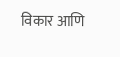विकार आणि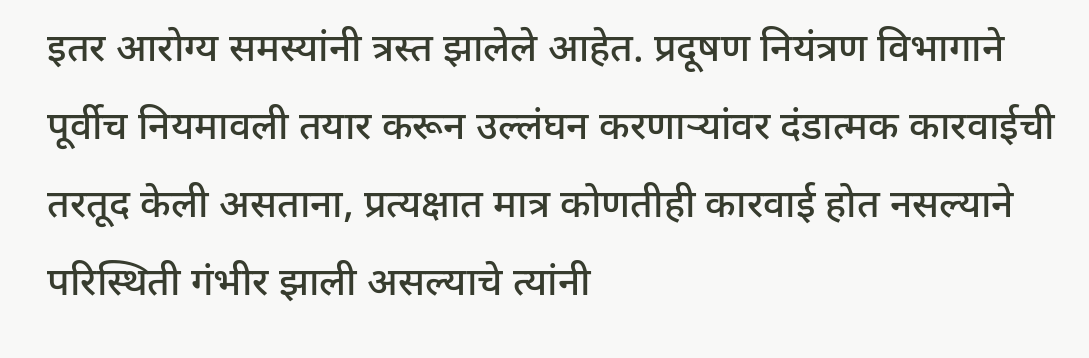इतर आरोग्य समस्यांनी त्रस्त झालेले आहेत. प्रदूषण नियंत्रण विभागाने पूर्वीच नियमावली तयार करून उल्लंघन करणाऱ्यांवर दंडात्मक कारवाईची तरतूद केली असताना, प्रत्यक्षात मात्र कोणतीही कारवाई होत नसल्याने परिस्थिती गंभीर झाली असल्याचे त्यांनी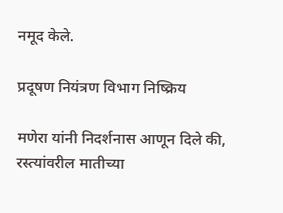नमूद केले.

प्रदूषण नियंत्रण विभाग निष्क्रिय

मणेरा यांनी निदर्शनास आणून दिले की, रस्त्यांवरील मातीच्या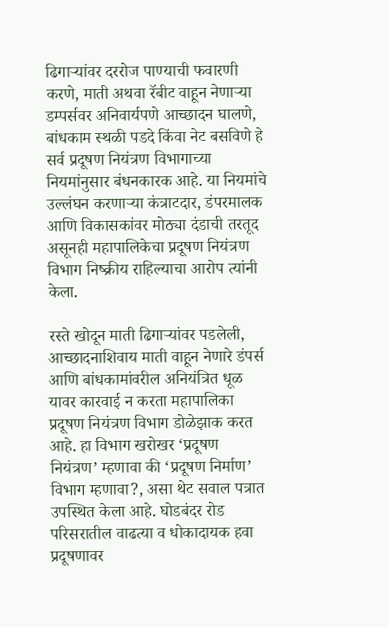ढिगाऱ्यांवर दररोज पाण्याची फवारणी करणे, माती अथवा रॅबीट वाहून नेणाऱ्या डम्पर्सवर अनिवार्यपणे आच्छादन घालणे, बांधकाम स्थळी पडदे किंवा नेट बसविणे हे सर्व प्रदूषण नियंत्रण विभागाच्या नियमांनुसार बंधनकारक आहे. या नियमांचे उल्लंघन करणाऱ्या कंत्राटदार, डंपरमालक आणि विकासकांवर मोठ्या दंडाची तरतूद असूनही महापालिकेचा प्रदूषण नियंत्रण विभाग निष्क्रीय राहिल्याचा आरोप त्यांनी केला.

रस्ते खोदून माती ढिगाऱ्यांवर पडलेली, आच्छादनाशिवाय माती वाहून नेणारे डंपर्स आणि बांधकामांवरील अनियंत्रित धूळ यावर कारवाई न करता महापालिका प्रदूषण नियंत्रण विभाग डोळेझाक करत आहे. हा विभाग खरोखर ‘प्रदूषण नियंत्रण’ म्हणावा की ‘प्रदूषण निर्माण’ विभाग म्हणावा?, असा थेट सवाल पत्रात उपस्थित केला आहे. घोडबंदर रोड परिसरातील वाढत्या व धोकादायक हवा प्रदूषणावर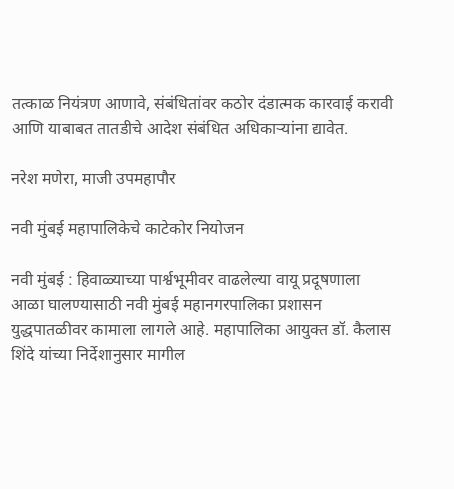तत्काळ नियंत्रण आणावे, संबंधितांवर कठोर दंडात्मक कारवाई करावी आणि याबाबत तातडीचे आदेश संबंधित अधिकाऱ्यांना द्यावेत.

नरेश मणेरा, माजी उपमहापौर

नवी मुंबई महापालिकेचे काटेकोर नियोजन

नवी मुंबई : हिवाळ्याच्या पार्श्वभूमीवर वाढलेल्या वायू प्रदूषणाला आळा घालण्यासाठी नवी मुंबई महानगरपालिका प्रशासन युद्धपातळीवर कामाला लागले आहे. महापालिका आयुक्त डॉ. कैलास शिंदे यांच्या निर्देशानुसार मागील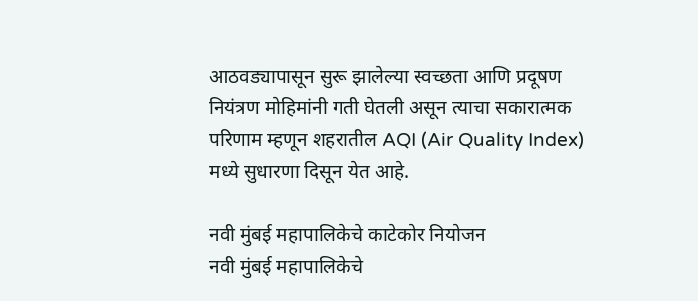आठवड्यापासून सुरू झालेल्या स्वच्छता आणि प्रदूषण नियंत्रण मोहिमांनी गती घेतली असून त्याचा सकारात्मक परिणाम म्हणून शहरातील AQI (Air Quality Index) मध्ये सुधारणा दिसून येत आहे.

नवी मुंबई महापालिकेचे काटेकोर नियोजन
नवी मुंबई महापालिकेचे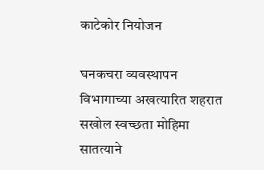काटेकोर नियोजन

घनकचरा व्यवस्थापन विभागाच्या अखत्यारित शहरात सखोल स्वच्छता मोहिमा सातत्याने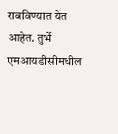राबविण्यात येत आहेत. तुर्भे एमआयडीसीमधील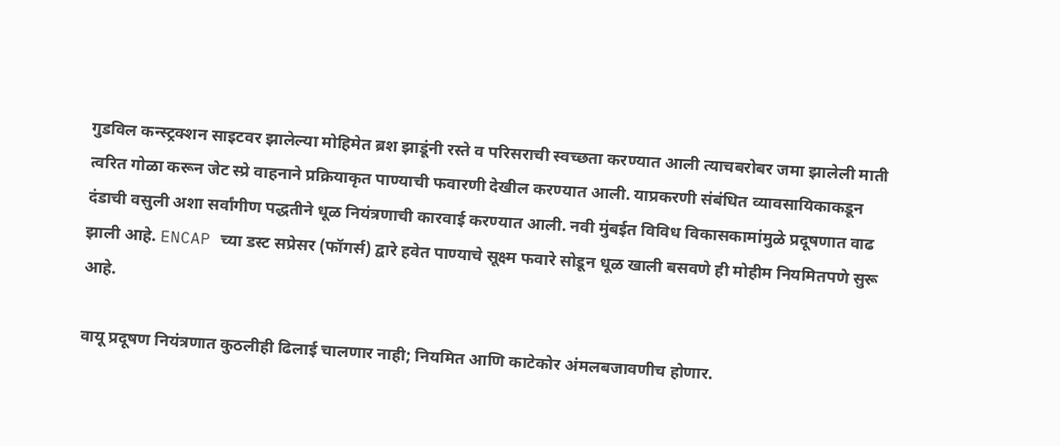गुडविल कन्स्ट्रक्शन साइटवर झालेल्या मोहिमेत ब्रश झाडूंनी रस्ते व परिसराची स्वच्छता करण्यात आली त्याचबरोबर जमा झालेली माती त्वरित गोळा करून जेट स्प्रे वाहनाने प्रक्रियाकृत पाण्याची फवारणी देखील करण्यात आली. याप्रकरणी संबंधित व्यावसायिकाकडून दंडाची वसुली अशा सर्वांगीण पद्धतीने धूळ नियंत्रणाची कारवाई करण्यात आली. नवी मुंबईत विविध विकासकामांमुळे प्रदूषणात वाढ झाली आहे. ENCAP च्या डस्ट सप्रेसर (फॉगर्स) द्वारे हवेत पाण्याचे सूक्ष्म फवारे सोडून धूळ खाली बसवणे ही मोहीम नियमितपणे सुरू आहे.

वायू प्रदूषण नियंत्रणात कुठलीही ढिलाई चालणार नाही; नियमित आणि काटेकोर अंमलबजावणीच होणार.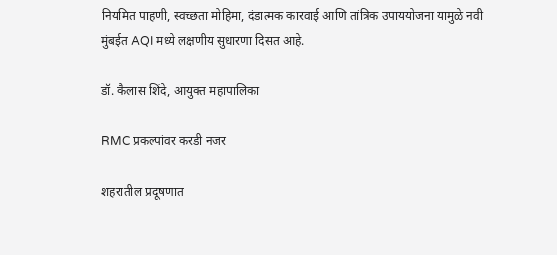नियमित पाहणी, स्वच्छता मोहिमा, दंडात्मक कारवाई आणि तांत्रिक उपाययोजना यामुळे नवी मुंबईत AQI मध्ये लक्षणीय सुधारणा दिसत आहे.

डॉ. कैलास शिंदे, आयुक्त महापालिका

RMC प्रकल्पांवर करडी नजर

शहरातील प्रदूषणात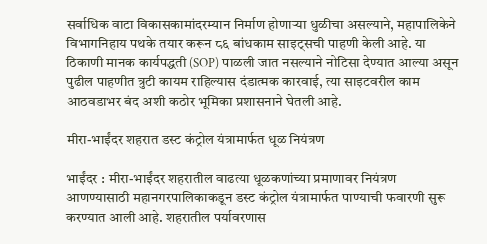सर्वाधिक वाटा विकासकामांदरम्यान निर्माण होणाऱ्या धुळीचा असल्याने, महापालिकेने विभागनिहाय पथके तयार करून ८६ बांधकाम साइट्सची पाहणी केली आहे. या ठिकाणी मानक कार्यपद्धती (SOP) पाळली जात नसल्याने नोटिसा देण्यात आल्या असून पुढील पाहणीत त्रुटी कायम राहिल्यास दंडात्मक कारवाई, त्या साइटवरील काम आठवडाभर बंद अशी कठोर भूमिका प्रशासनाने घेतली आहे.

मीरा-भाईंदर शहरात डस्ट कंट्रोल यंत्रामार्फत धूळ नियंत्रण

भाईंदर : मीरा-भाईंदर शहरातील वाढत्या धूळकणांच्या प्रमाणावर नियंत्रण आणण्यासाठी महानगरपालिकाकडून डस्ट कंट्रोल यंत्रामार्फत पाण्याची फवारणी सुरू करण्यात आली आहे. शहरातील पर्यावरणास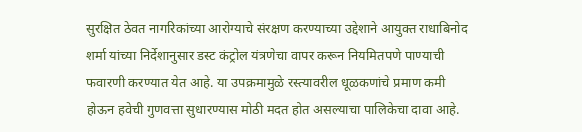सुरक्षित ठेवत नागरिकांच्या आरोग्याचे संरक्षण करण्याच्या उद्देशाने आयुक्त राधाबिनोद शर्मा यांच्या निर्देशानुसार डस्ट कंट्रोल यंत्रणेचा वापर करून नियमितपणे पाण्याची फवारणी करण्यात येत आहे. या उपक्रमामुळे रस्त्यावरील धूळकणांचे प्रमाण कमी होऊन हवेची गुणवत्ता सुधारण्यास मोठी मदत होत असल्याचा पालिकेचा दावा आहे.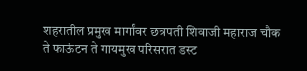शहरातील प्रमुख मार्गांवर छत्रपती शिवाजी महाराज चौक ते फाऊंटन ते गायमुख परिसरात डस्ट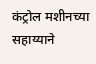कंट्रोल मशीनच्या सहाय्याने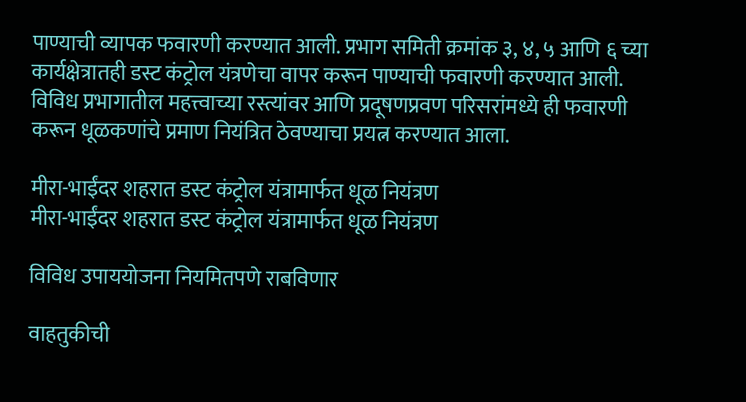पाण्याची व्यापक फवारणी करण्यात आली. प्रभाग समिती क्रमांक ३, ४, ५ आणि ६ च्या कार्यक्षेत्रातही डस्ट कंट्रोल यंत्रणेचा वापर करून पाण्याची फवारणी करण्यात आली. विविध प्रभागातील महत्त्वाच्या रस्त्यांवर आणि प्रदूषणप्रवण परिसरांमध्ये ही फवारणी करून धूळकणांचे प्रमाण नियंत्रित ठेवण्याचा प्रयत्न करण्यात आला.

मीरा-भाईंदर शहरात डस्ट कंट्रोल यंत्रामार्फत धूळ नियंत्रण
मीरा-भाईंदर शहरात डस्ट कंट्रोल यंत्रामार्फत धूळ नियंत्रण

विविध उपाययोजना नियमितपणे राबविणार

वाहतुकीची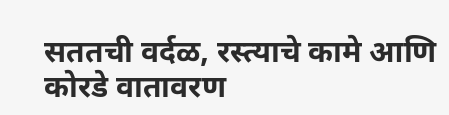सततची वर्दळ, रस्त्याचे कामे आणि कोरडे वातावरण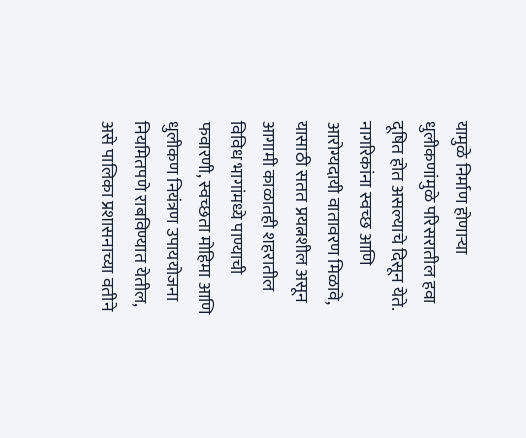यामुळे निर्माण होणाऱ्या धुलीकणांमुळे परिसरातील हवा दूषित होत असल्याचे दिसून येते. नागरिकांना स्वच्छ आणि आरोग्यदायी वातावरण मिळावे, यासाठी सतत प्रयत्नशील असून आगामी काळातही शहरातील विविध भागांमध्ये पाण्याची फवारणी, स्वच्छता मोहिमा आणि धुलीकण नियंत्रण उपाययोजना नियमितपणे राबविण्यात येतील, असे पालिका प्रशासनाच्या वतीने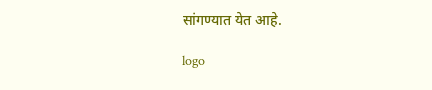सांगण्यात येत आहे.

logo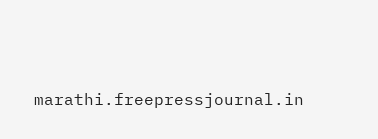marathi.freepressjournal.in